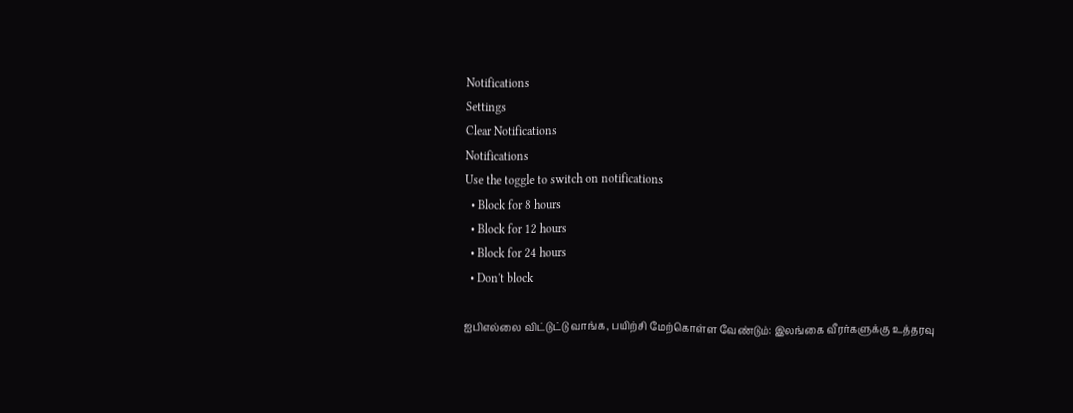Notifications
Settings
Clear Notifications
Notifications
Use the toggle to switch on notifications
  • Block for 8 hours
  • Block for 12 hours
  • Block for 24 hours
  • Don't block

ஐபிஎல்லை விட்டுட்டு வாங்க, பயிற்சி மேற்கொள்ள வேண்டும்: இலங்கை வீரர்களுக்கு உத்தரவு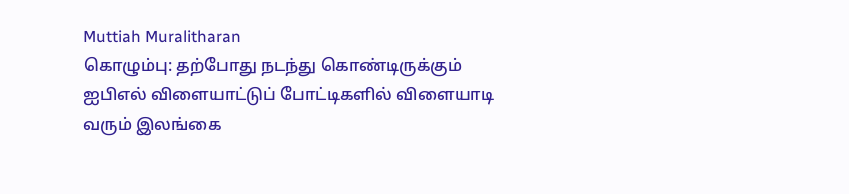Muttiah Muralitharan
கொழும்பு: தற்போது நடந்து கொண்டிருக்கும் ஐபிஎல் விளையாட்டுப் போட்டிகளில் விளையாடி வரும் இலங்கை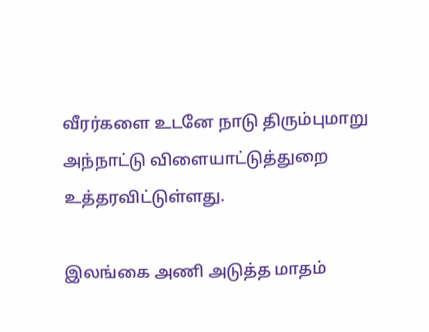வீரர்களை உடனே நாடு திரும்புமாறு அந்நாட்டு விளையாட்டுத்துறை உத்தரவிட்டுள்ளது.

இலங்கை அணி அடுத்த மாதம்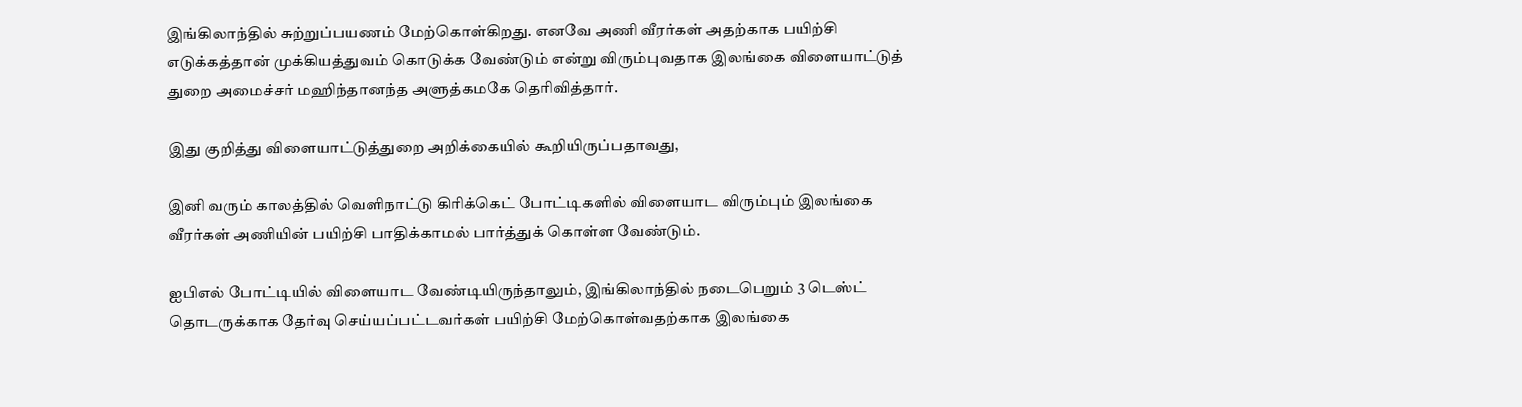இங்கிலாந்தில் சுற்றுப்பயணம் மேற்கொள்கிறது. எனவே அணி வீரர்கள் அதற்காக பயிற்சி எடுக்கத்தான் முக்கியத்துவம் கொடுக்க வேண்டும் என்று விரும்புவதாக இலங்கை விளையாட்டுத் துறை அமைச்சர் மஹிந்தானந்த அளுத்கமகே தெரிவித்தார்.

இது குறித்து விளையாட்டுத்துறை அறிக்கையில் கூறியிருப்பதாவது,

இனி வரும் காலத்தில் வெளிநாட்டு கிரிக்கெட் போட்டிகளில் விளையாட விரும்பும் இலங்கை வீரர்கள் அணியின் பயிற்சி பாதிக்காமல் பார்த்துக் கொள்ள வேண்டும்.

ஐபிஎல் போட்டியில் விளையாட வேண்டியிருந்தாலும், இங்கிலாந்தில் நடைபெறும் 3 டெஸ்ட் தொடருக்காக தேர்வு செய்யப்பட்டவர்கள் பயிற்சி மேற்கொள்வதற்காக இலங்கை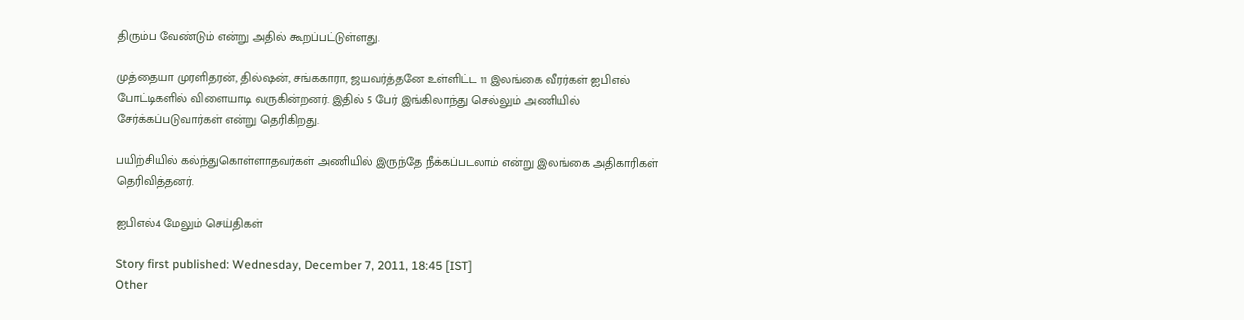திரும்ப வேண்டும் என்று அதில் கூறப்பட்டுள்ளது.

முத்தையா முரளிதரன், தில்ஷன், சங்ககாரா, ஜயவர்த்தனே உள்ளிட்ட 11 இலங்கை வீரர்கள் ஐபிஎல் போட்டிகளில் விளையாடி வருகின்றனர். இதில் 5 பேர் இங்கிலாந்து செல்லும் அணியில் சேர்க்கப்படுவார்கள் என்று தெரிகிறது.

பயிற்சியில் கல்ந்துகொள்ளாதவர்கள் அணியில் இருந்தே நீக்கப்படலாம் என்று இலங்கை அதிகாரிகள் தெரிவித்தனர்.

ஐபிஎல்4 மேலும் செய்திகள்

Story first published: Wednesday, December 7, 2011, 18:45 [IST]
Other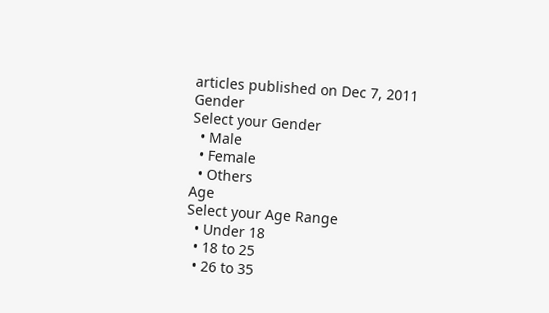articles published on Dec 7, 2011
Gender
Select your Gender
  • Male
  • Female
  • Others
Age
Select your Age Range
  • Under 18
  • 18 to 25
  • 26 to 35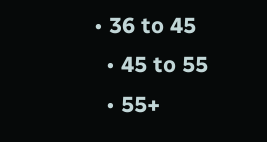• 36 to 45
  • 45 to 55
  • 55+